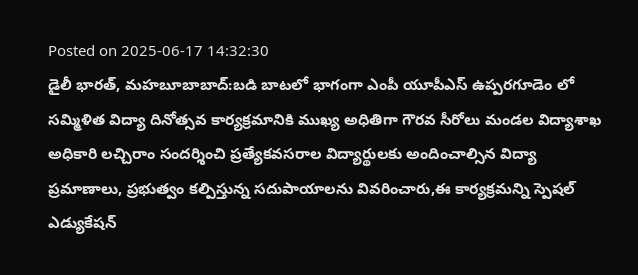Posted on 2025-06-17 14:32:30
డైలీ భారత్, మహబూబాబాద్:బడి బాటలో భాగంగా ఎంపీ యూపీఎస్ ఉప్పరగూడెం లో సమ్మిళిత విద్యా దినోత్సవ కార్యక్రమానికి ముఖ్య అధితిగా గౌరవ సీరోలు మండల విద్యాశాఖ అధికారి లచ్చిరాం సందర్శించి ప్రత్యేకవసరాల విద్యార్థులకు అందించాల్సిన విద్యా ప్రమాణాలు, ప్రభుత్వం కల్పిస్తున్న సదుపాయాలను వివరించారు,ఈ కార్యక్రమన్ని స్పెషల్ ఎడ్యుకేషన్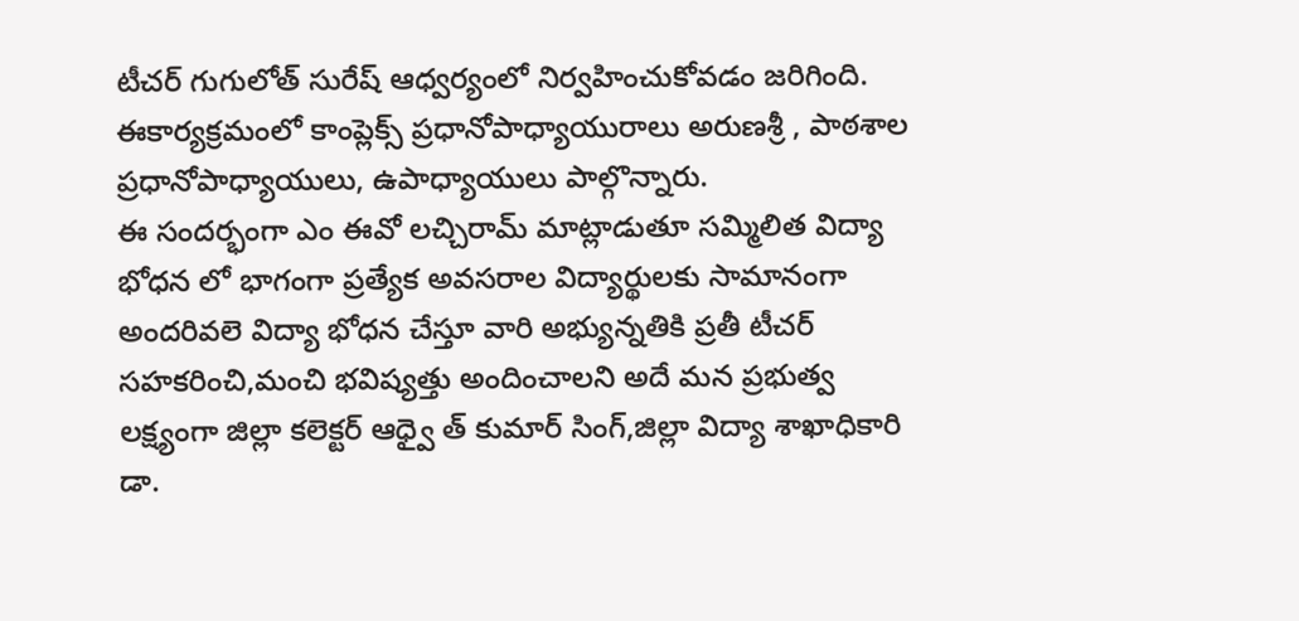టీచర్ గుగులోత్ సురేష్ ఆధ్వర్యంలో నిర్వహించుకోవడం జరిగింది. ఈకార్యక్రమంలో కాంప్లెక్స్ ప్రధానోపాధ్యాయురాలు అరుణశ్రీ , పాఠశాల ప్రధానోపాధ్యాయులు, ఉపాధ్యాయులు పాల్గొన్నారు.
ఈ సందర్భంగా ఎం ఈవో లచ్చిరామ్ మాట్లాడుతూ సమ్మిలిత విద్యా భోధన లో భాగంగా ప్రత్యేక అవసరాల విద్యార్థులకు సామానంగా అందరివలె విద్యా భోధన చేస్తూ వారి అభ్యున్నతికి ప్రతీ టీచర్ సహకరించి,మంచి భవిష్యత్తు అందించాలని అదే మన ప్రభుత్వ లక్ష్యంగా జిల్లా కలెక్టర్ ఆధ్వై త్ కుమార్ సింగ్,జిల్లా విద్యా శాఖాధికారి డా.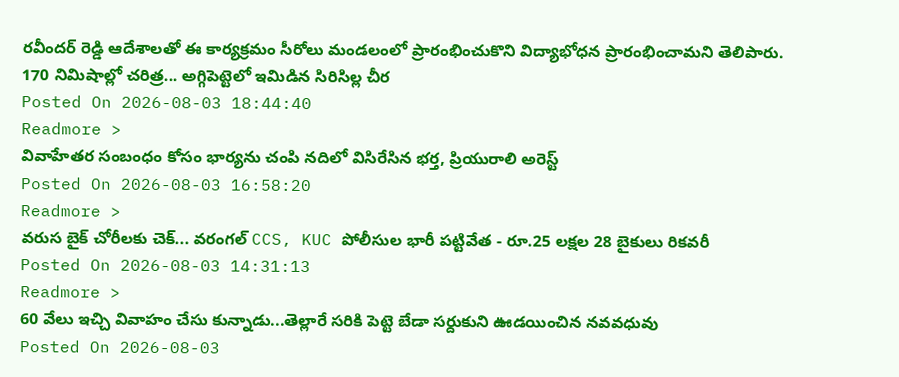రవీందర్ రెడ్డి ఆదేశాలతో ఈ కార్యక్రమం సీరోలు మండలంలో ప్రారంభించుకొని విద్యాభోధన ప్రారంభించామని తెలిపారు.
170 నిమిషాల్లో చరిత్ర... అగ్గిపెట్టెలో ఇమిడిన సిరిసిల్ల చీర
Posted On 2026-08-03 18:44:40
Readmore >
వివాహేతర సంబంధం కోసం భార్యను చంపి నదిలో విసిరేసిన భర్త, ప్రియురాలి అరెస్ట్
Posted On 2026-08-03 16:58:20
Readmore >
వరుస బైక్ చోరీలకు చెక్... వరంగల్ CCS, KUC పోలీసుల భారీ పట్టివేత - రూ.25 లక్షల 28 బైకులు రికవరీ
Posted On 2026-08-03 14:31:13
Readmore >
60 వేలు ఇచ్చి వివాహం చేసు కున్నాడు...తెల్లారే సరికి పెట్టె బేడా సర్దుకుని ఊడయించిన నవవధువు
Posted On 2026-08-03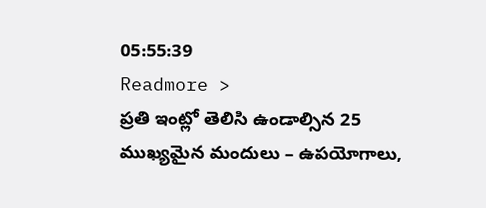05:55:39
Readmore >
ప్రతి ఇంట్లో తెలిసి ఉండాల్సిన 25 ముఖ్యమైన మందులు – ఉపయోగాలు,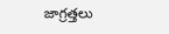జాగ్రత్తలు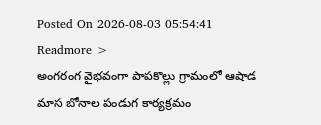Posted On 2026-08-03 05:54:41
Readmore >
అంగరంగ వైభవంగా పాపకొల్లు గ్రామంలో ఆషాడ మాస బోనాల పండుగ కార్యక్రమం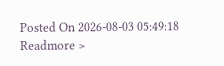Posted On 2026-08-03 05:49:18
Readmore >